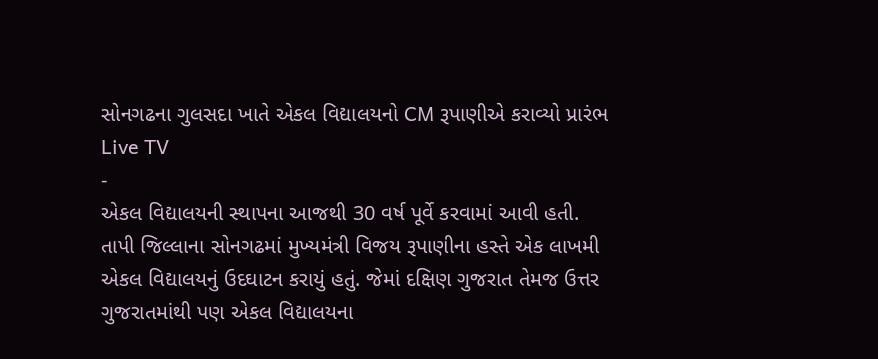સોનગઢના ગુલસદા ખાતે એકલ વિદ્યાલયનો CM રૂપાણીએ કરાવ્યો પ્રારંભ
Live TV
-
એકલ વિદ્યાલયની સ્થાપના આજથી 30 વર્ષ પૂર્વે કરવામાં આવી હતી.
તાપી જિલ્લાના સોનગઢમાં મુખ્યમંત્રી વિજય રૂપાણીના હસ્તે એક લાખમી એકલ વિદ્યાલયનું ઉદઘાટન કરાયું હતું. જેમાં દક્ષિણ ગુજરાત તેમજ ઉત્તર ગુજરાતમાંથી પણ એકલ વિદ્યાલયના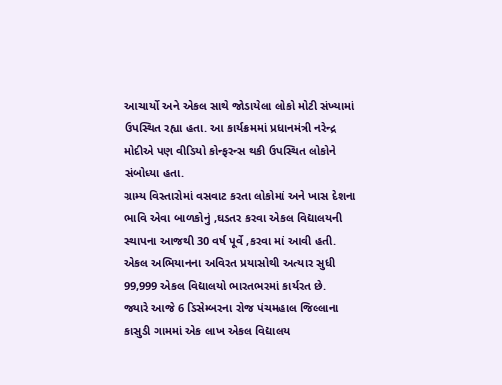આચાર્યો અને એકલ સાથે જોડાયેલા લોકો મોટી સંખ્યામાં ઉપસ્થિત રહ્યા હતા. આ કાર્યક્રમમાં પ્રધાનમંત્રી નરેન્દ્ર મોદીએ પણ વીડિયો કોન્ફરન્સ થકી ઉપસ્થિત લોકોને સંબોધ્યા હતા.
ગ્રામ્ય વિસ્તારોમાં વસવાટ કરતા લોકોમાં અને ખાસ દેશના ભાવિ એવા બાળકોનું ,ઘડતર કરવા એકલ વિદ્યાલયની સ્થાપના આજથી 30 વર્ષ પૂર્વે ,કરવા માં આવી હતી. એકલ અભિયાનના અવિરત પ્રયાસોથી અત્યાર સુધી 99,999 એકલ વિદ્યાલયો ભારતભરમાં કાર્યરત છે.
જ્યારે આજે 6 ડિસેમ્બરના રોજ પંચમહાલ જિલ્લાના કાસુડી ગામમાં એક લાખ એકલ વિદ્યાલય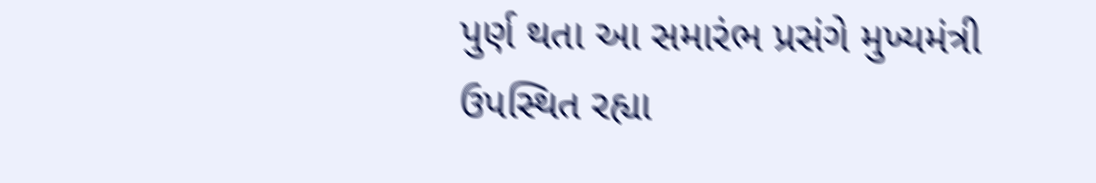પુર્ણ થતા આ સમારંભ પ્રસંગે મુખ્યમંત્રી ઉપસ્થિત રહ્યા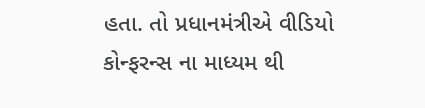હતા. તો પ્રધાનમંત્રીએ વીડિયો કોન્ફરન્સ ના માધ્યમ થી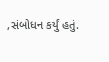,સંબોધન કર્યું હતું.